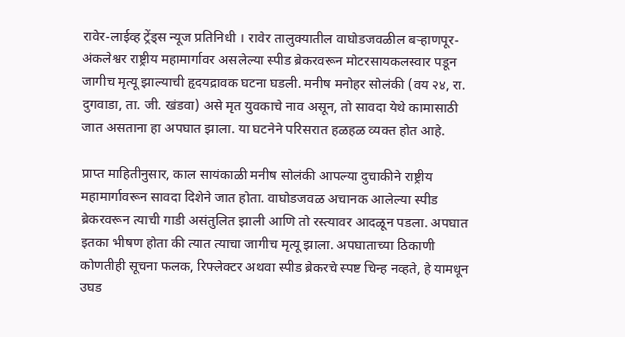रावेर-लाईव्ह ट्रेंड्स न्यूज प्रतिनिधी । रावेर तालुक्यातील वाघोडजवळील बऱ्हाणपूर-अंकलेश्वर राष्ट्रीय महामार्गावर असलेल्या स्पीड ब्रेकरवरून मोटरसायकलस्वार पडून जागीच मृत्यू झाल्याची हृदयद्रावक घटना घडली. मनीष मनोहर सोलंकी (वय २४, रा. दुगवाडा, ता. जी. खंडवा) असे मृत युवकाचे नाव असून, तो सावदा येथे कामासाठी जात असताना हा अपघात झाला. या घटनेने परिसरात हळहळ व्यक्त होत आहे.

प्राप्त माहितीनुसार, काल सायंकाळी मनीष सोलंकी आपल्या दुचाकीने राष्ट्रीय महामार्गावरून सावदा दिशेने जात होता. वाघोडजवळ अचानक आलेल्या स्पीड ब्रेकरवरून त्याची गाडी असंतुलित झाली आणि तो रस्त्यावर आदळून पडला. अपघात इतका भीषण होता की त्यात त्याचा जागीच मृत्यू झाला. अपघाताच्या ठिकाणी कोणतीही सूचना फलक, रिफ्लेक्टर अथवा स्पीड ब्रेकरचे स्पष्ट चिन्ह नव्हते, हे यामधून उघड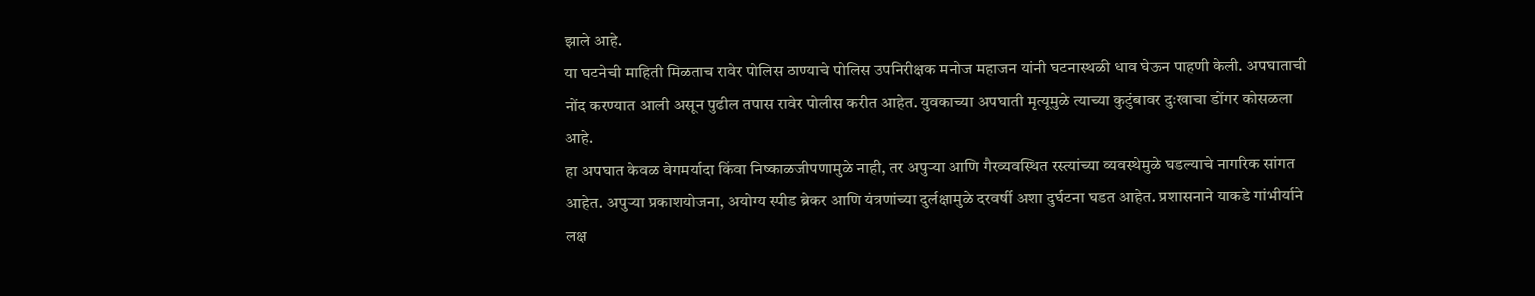झाले आहे.
या घटनेची माहिती मिळताच रावेर पोलिस ठाण्याचे पोलिस उपनिरीक्षक मनोज महाजन यांनी घटनास्थळी धाव घेऊन पाहणी केली. अपघाताची नोंद करण्यात आली असून पुढील तपास रावेर पोलीस करीत आहेत. युवकाच्या अपघाती मृत्यूमुळे त्याच्या कुटुंबावर दुःखाचा डोंगर कोसळला आहे.
हा अपघात केवळ वेगमर्यादा किंवा निष्काळजीपणामुळे नाही, तर अपुऱ्या आणि गैरव्यवस्थित रस्त्यांच्या व्यवस्थेमुळे घडल्याचे नागरिक सांगत आहेत. अपुऱ्या प्रकाशयोजना, अयोग्य स्पीड ब्रेकर आणि यंत्रणांच्या दुर्लक्षामुळे दरवर्षी अशा दुर्घटना घडत आहेत. प्रशासनाने याकडे गांभीर्याने लक्ष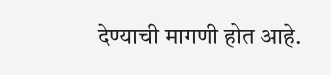देण्याची मागणी होत आहे.